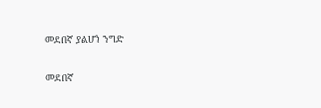መደበኛ ያልሆነ ንግድ

መደበኛ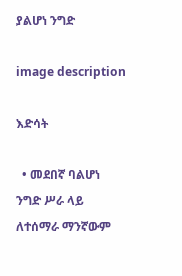ያልሆነ ንግድ

image description

እድሳት

  • መደበኛ ባልሆነ ንግድ ሥራ ላይ ለተሰማራ ማንኛውም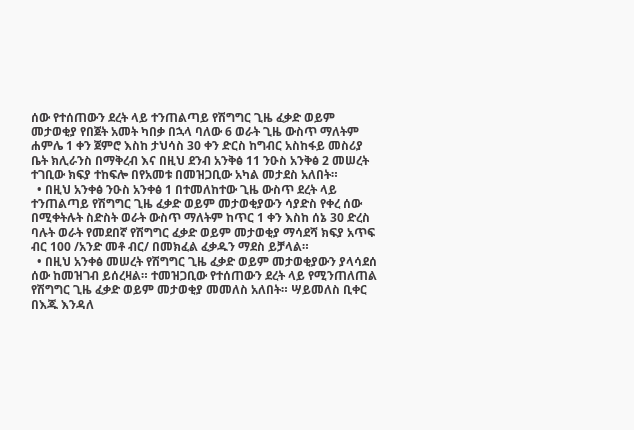ሰው የተሰጠውን ደረት ላይ ተንጠልጣይ የሽግግር ጊዜ ፈቃድ ወይም መታወቂያ የበጀት አመት ካበቃ በኋላ ባለው 6 ወራት ጊዜ ውስጥ ማለትም ሐምሌ 1 ቀን ጀምሮ እስከ ታህሳስ 30 ቀን ድርስ ከግብር አስከፋይ መስሪያ ቤት ክሊራንስ በማቅረብ እና በዚህ ደንብ አንቅፅ 11 ንዑስ አንቅፅ 2 መሠረት ተገቢው ክፍያ ተከፍሎ በየአመቱ በመዝጋቢው አካል መታደስ አለበት።
  • በዚህ አንቀፅ ንዑስ አንቀፅ 1 በተመለከተው ጊዜ ውስጥ ደረት ላይ ተንጠልጣይ የሽግግር ጊዜ ፈቃድ ወይም መታወቂያውን ሳያድስ የቀረ ሰው በሚቀትሉት ስድስት ወራት ውስጥ ማለትም ከጥር 1 ቀን እስከ ሰኔ 30 ድረስ ባሉት ወራት የመደበኛ የሽግግር ፈቃድ ወይም መታወቂያ ማሳደሻ ክፍያ አጥፍ ብር 100 /አንድ መቶ ብር/ በመክፈል ፈቃዱን ማደስ ይቻላል።
  • በዚህ አንቀፅ መሠረት የሽግግር ጊዜ ፈቃድ ወይም መታወቂያውን ያላሳደሰ ሰው ከመዝገብ ይሰረዛል። ተመዝጋቢው የተሰጠውን ደረት ላይ የሚንጠለጠል የሽግግር ጊዜ ፈቃድ ወይም መታወቂያ መመለስ አለበት። ሣይመለስ ቢቀር በእጁ እንዳለ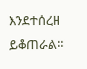እንደተሰረዘ ይቆጠራል።